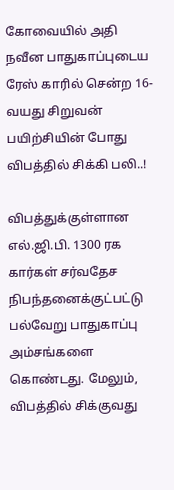கோவையில் அதி நவீன பாதுகாப்புடைய ரேஸ் காரில் சென்ற 16-வயது சிறுவன் பயிற்சியின் போது விபத்தில் சிக்கி பலி..!

விபத்துக்குள்ளான எல்.ஜி.பி. 1300 ரக கார்கள் சர்வதேச நிபந்தனைக்குட்பட்டு பல்வேறு பாதுகாப்பு அம்சங்களை கொண்டது. மேலும், விபத்தில் சிக்குவது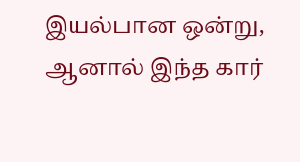இயல்பான ஒன்று, ஆனால் இந்த கார்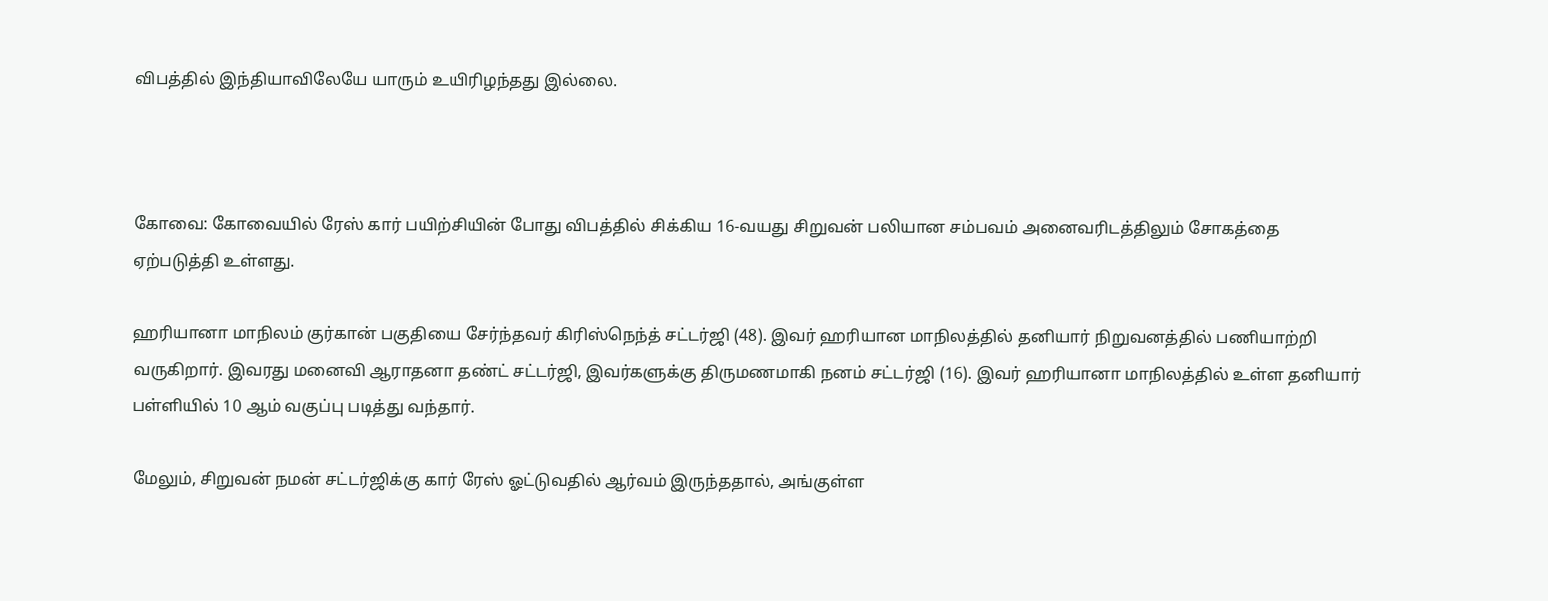விபத்தில் இந்தியாவிலேயே யாரும் உயிரிழந்தது இல்லை.



கோவை: கோவையில் ரேஸ் கார் பயிற்சியின் போது விபத்தில் சிக்கிய 16-வயது சிறுவன் பலியான சம்பவம் அனைவரிடத்திலும் சோகத்தை ஏற்படுத்தி உள்ளது.

ஹரியானா மாநிலம் குர்கான் பகுதியை சேர்ந்தவர் கிரிஸ்நெந்த் சட்டர்ஜி (48). இவர் ஹரியான மாநிலத்தில் தனியார் நிறுவனத்தில் பணியாற்றி வருகிறார். இவரது மனைவி ஆராதனா தண்ட் சட்டர்ஜி, இவர்களுக்கு திருமணமாகி நனம் சட்டர்ஜி (16). இவர் ஹரியானா மாநிலத்தில் உள்ள தனியார் பள்ளியில் 10 ஆம் வகுப்பு படித்து வந்தார்.

மேலும், சிறுவன் நமன் சட்டர்ஜிக்கு கார் ரேஸ் ஓட்டுவதில் ஆர்வம் இருந்ததால், அங்குள்ள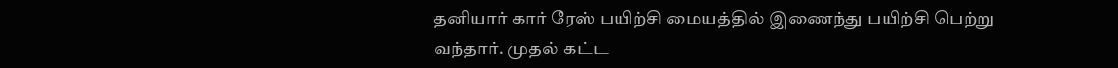தனியார் கார் ரேஸ் பயிற்சி மையத்தில் இணைந்து பயிற்சி பெற்று வந்தார். முதல் கட்ட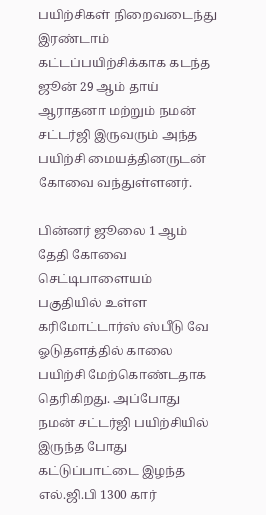பயிற்சிகள் நிறைவடைந்து இரண்டாம் கட்டப்பயிற்சிக்காக கடந்த ஜூன் 29 ஆம் தாய் ஆராதனா மற்றும் நமன் சட்டர்ஜி இருவரும் அந்த பயிற்சி மையத்தினருடன் கோவை வந்துள்ளனர்.

பின்னர் ஜூலை 1 ஆம் தேதி கோவை செட்டிபாளையம் பகுதியில் உள்ள கரிமோட்டார்ஸ் ஸ்பீடு வே ஓடுதளத்தில் காலை பயிற்சி மேற்கொண்டதாக தெரிகிறது. அப்போது நமன் சட்டர்ஜி பயிற்சியில் இருந்த போது கட்டுப்பாட்டை இழந்த எல்.ஜி.பி 1300 கார்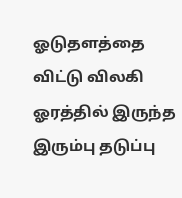ஓடுதளத்தை விட்டு விலகி ஓரத்தில் இருந்த இரும்பு தடுப்பு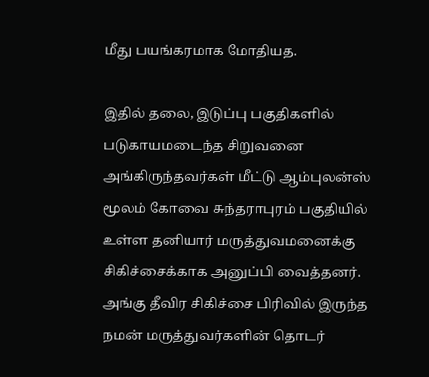மீது பயங்கரமாக மோதியத.

இதில் தலை, இடுப்பு பகுதிகளில் படுகாயமடைந்த சிறுவனை அங்கிருந்தவர்கள் மீட்டு ஆம்புலன்ஸ் மூலம் கோவை சுந்தராபுரம் பகுதியில் உள்ள தனியார் மருத்துவமனைக்கு சிகிச்சைக்காக அனுப்பி வைத்தனர். அங்கு தீவிர சிகிச்சை பிரிவில் இருந்த நமன் மருத்துவர்களின் தொடர்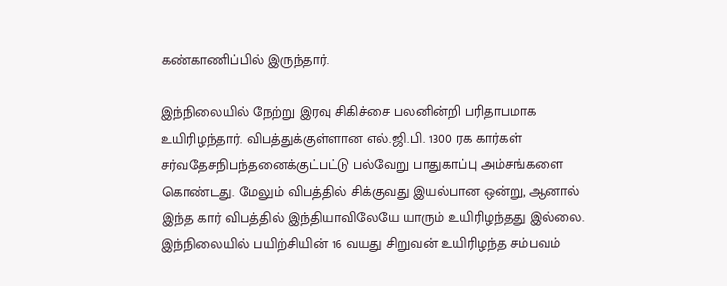கண்காணிப்பில் இருந்தார்.

இந்நிலையில் நேற்று இரவு சிகிச்சை பலனின்றி பரிதாபமாக உயிரிழந்தார். விபத்துக்குள்ளான எல்.ஜி.பி. 1300 ரக கார்கள் சர்வதேசநிபந்தனைக்குட்பட்டு பல்வேறு பாதுகாப்பு அம்சங்களை கொண்டது. மேலும் விபத்தில் சிக்குவது இயல்பான ஒன்று, ஆனால் இந்த கார் விபத்தில் இந்தியாவிலேயே யாரும் உயிரிழந்தது இல்லை. இந்நிலையில் பயிற்சியின் 16 வயது சிறுவன் உயிரிழந்த சம்பவம்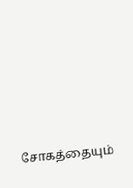சோகத்தையும்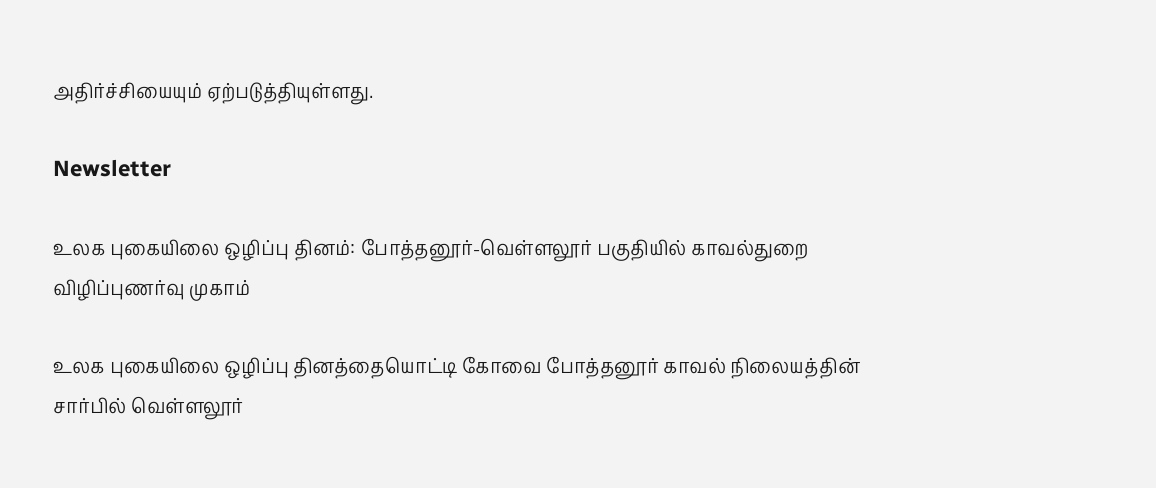அதிர்ச்சியையும் ஏற்படுத்தியுள்ளது.

Newsletter

உலக புகையிலை ஒழிப்பு தினம்: போத்தனூர்-வெள்ளலூர் பகுதியில் காவல்துறை விழிப்புணர்வு முகாம்

உலக புகையிலை ஒழிப்பு தினத்தையொட்டி கோவை போத்தனூர் காவல் நிலையத்தின் சார்பில் வெள்ளலூர்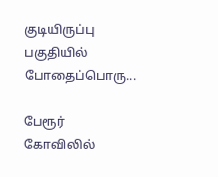குடியிருப்பு பகுதியில் போதைப்பொரு...

பேரூர் கோவிலில்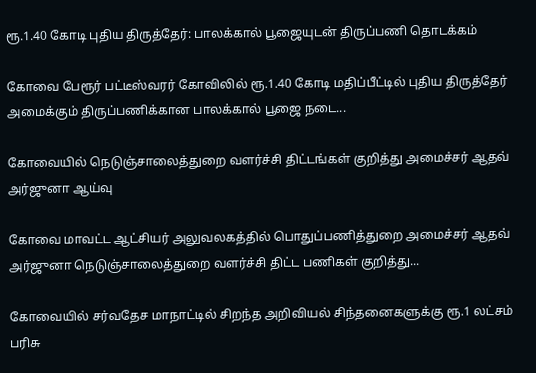ரூ.1.40 கோடி புதிய திருத்தேர்: பாலக்கால் பூஜையுடன் திருப்பணி தொடக்கம்

கோவை பேரூர் பட்டீஸ்வரர் கோவிலில் ரூ.1.40 கோடி மதிப்பீட்டில் புதிய திருத்தேர் அமைக்கும் திருப்பணிக்கான பாலக்கால் பூஜை நடை...

கோவையில் நெடுஞ்சாலைத்துறை வளர்ச்சி திட்டங்கள் குறித்து அமைச்சர் ஆதவ் அர்ஜுனா ஆய்வு

கோவை மாவட்ட ஆட்சியர் அலுவலகத்தில் பொதுப்பணித்துறை அமைச்சர் ஆதவ் அர்ஜுனா நெடுஞ்சாலைத்துறை வளர்ச்சி திட்ட பணிகள் குறித்து...

கோவையில் சர்வதேச மாநாட்டில் சிறந்த அறிவியல் சிந்தனைகளுக்கு ரூ.1 லட்சம் பரிசு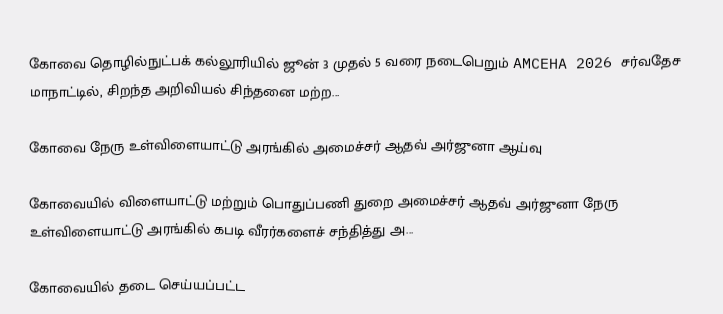கோவை தொழில்நுட்பக் கல்லூரியில் ஜூன் 3 முதல் 5 வரை நடைபெறும் AMCEHA 2026 சர்வதேச மாநாட்டில், சிறந்த அறிவியல் சிந்தனை மற்ற...

கோவை நேரு உள்விளையாட்டு அரங்கில் அமைச்சர் ஆதவ் அர்ஜுனா ஆய்வு

கோவையில் விளையாட்டு மற்றும் பொதுப்பணி துறை அமைச்சர் ஆதவ் அர்ஜுனா நேரு உள்விளையாட்டு அரங்கில் கபடி வீரர்களைச் சந்தித்து அ...

கோவையில் தடை செய்யப்பட்ட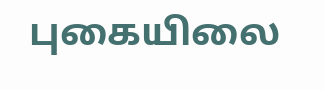புகையிலை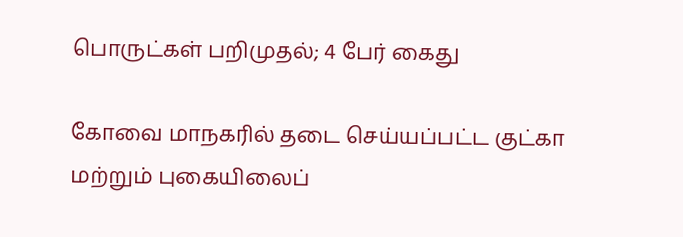பொருட்கள் பறிமுதல்; 4 பேர் கைது

கோவை மாநகரில் தடை செய்யப்பட்ட குட்கா மற்றும் புகையிலைப்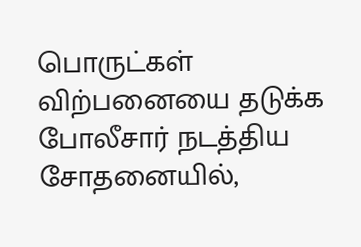பொருட்கள் விற்பனையை தடுக்க போலீசார் நடத்திய சோதனையில்,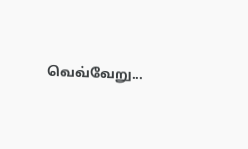வெவ்வேறு...